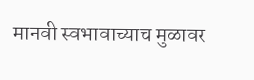मानवी स्वभावाच्याच मुळावर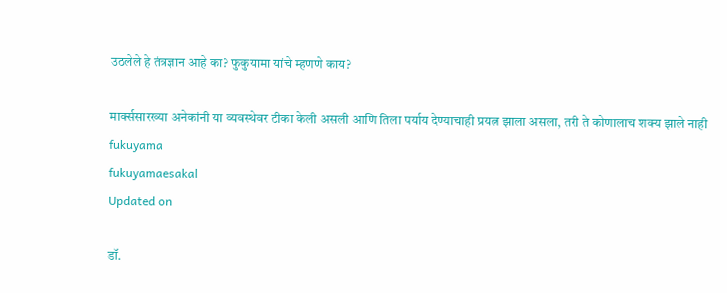उठलेले हे तंत्रज्ञान आहे का? फुकुयामा यांचे म्हणणे काय?

मार्क्ससारख्या अनेकांनी या व्यवस्थेवर टीका केली असली आणि तिला पर्याय देण्याचाही प्रयत्न झाला असला, तरी ते कोणालाच शक्य झाले नाही
fukuyama
fukuyamaesakal
Updated on

डॉ.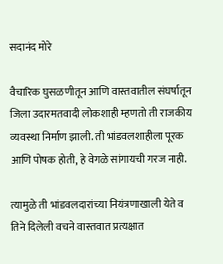सदानंद मोरे

वैचारिक घुसळणीतून आणि वास्तवातील संघर्षातून जिला उदारमतवादी लोकशाही म्हणतो ती राजकीय व्यवस्था निर्माण झाली. ती भांडवलशाहीला पूरक आणि पोषक होती, हे वेगळे सांगायची गरज नाही.

त्यामुळे ती भांडवलदारांच्या नियंत्रणाखाली येते व तिने दिलेली वचने वास्तवात प्रत्यक्षात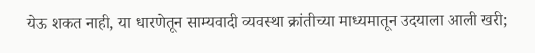येऊ शकत नाही, या धारणेतून साम्यवादी व्यवस्था क्रांतीच्या माध्यमातून उदयाला आली खरी;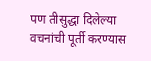पण तीसुद्धा दिलेल्या वचनांची पूर्ती करण्यास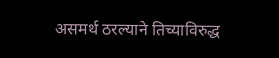असमर्थ ठरल्याने तिच्याविरुद्ध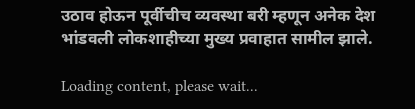उठाव होऊन पूर्वीचीच व्यवस्था बरी म्हणून अनेक देश भांडवली लोकशाहीच्या मुख्य प्रवाहात सामील झाले.

Loading content, please wait...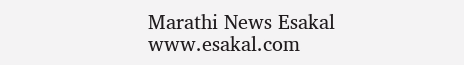Marathi News Esakal
www.esakal.com